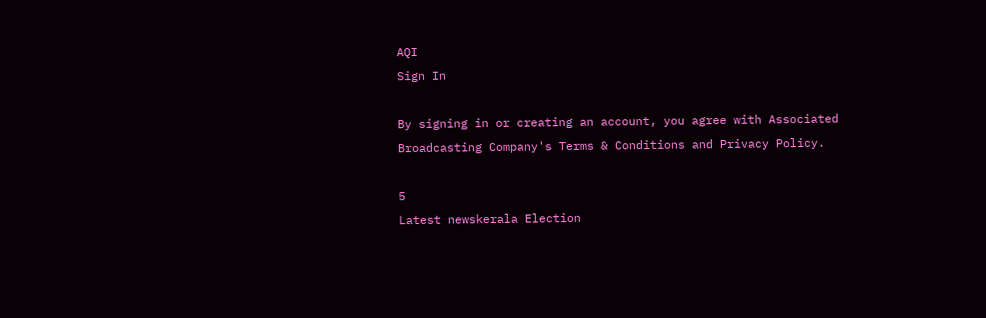AQI
Sign In

By signing in or creating an account, you agree with Associated Broadcasting Company's Terms & Conditions and Privacy Policy.

5
Latest newskerala Election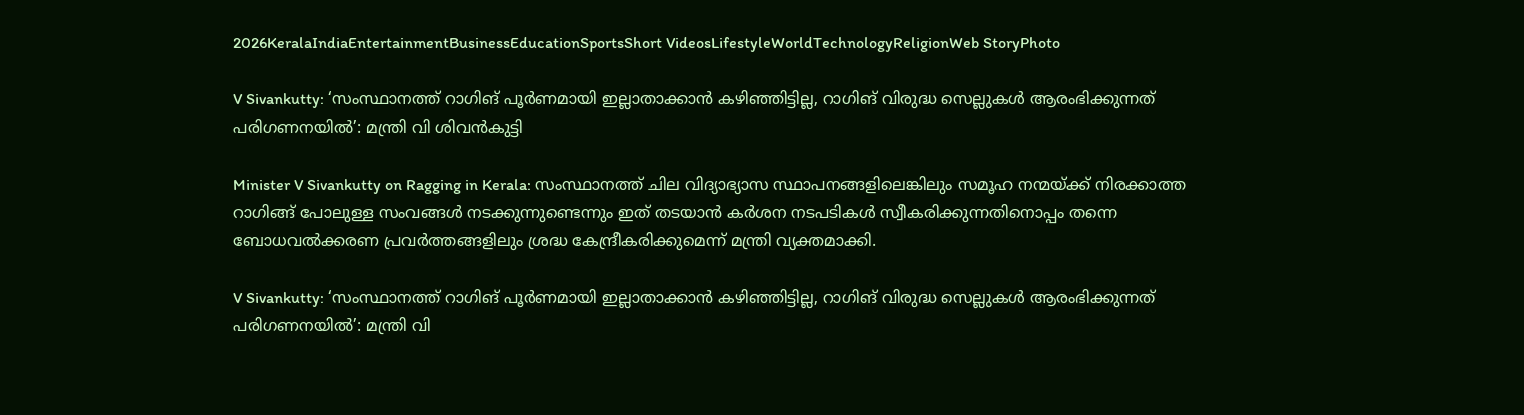2026KeralaIndiaEntertainmentBusinessEducationSportsShort VideosLifestyleWorldTechnologyReligionWeb StoryPhoto

V Sivankutty: ‘സംസ്ഥാനത്ത് റാഗിങ് പൂർണമായി ഇല്ലാതാക്കാൻ കഴിഞ്ഞിട്ടില്ല, റാഗിങ് വിരുദ്ധ സെല്ലുകൾ ആരംഭിക്കുന്നത് പരിഗണനയിൽ’: മന്ത്രി വി ശിവൻകുട്ടി

Minister V Sivankutty on Ragging in Kerala: സംസ്ഥാനത്ത് ചില വിദ്യാഭ്യാസ സ്ഥാപനങ്ങളിലെങ്കിലും സമൂഹ നന്മയ്ക്ക് നിരക്കാത്ത റാഗിങ്ങ് പോലുള്ള സംവങ്ങൾ നടക്കുന്നുണ്ടെന്നും ഇത് തടയാൻ കർശന നടപടികൾ സ്വീകരിക്കുന്നതിനൊപ്പം തന്നെ ബോധവൽക്കരണ പ്രവർത്തങ്ങളിലും ശ്രദ്ധ കേന്ദ്രീകരിക്കുമെന്ന് മന്ത്രി വ്യക്തമാക്കി.

V Sivankutty: ‘സംസ്ഥാനത്ത് റാഗിങ് പൂർണമായി ഇല്ലാതാക്കാൻ കഴിഞ്ഞിട്ടില്ല, റാഗിങ് വിരുദ്ധ സെല്ലുകൾ ആരംഭിക്കുന്നത് പരിഗണനയിൽ’: മന്ത്രി വി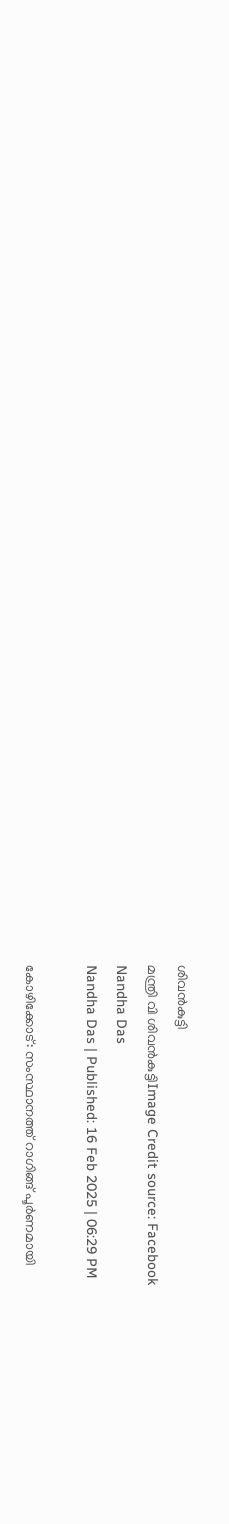ശിവൻകുട്ടി
മന്ത്രി വി ശിവൻകുട്ടിImage Credit source: Facebook
Nandha Das
Nandha Das | Published: 16 Feb 2025 | 06:29 PM

കോഴിക്കോട്: സംസ്ഥാനത്ത് റാഗിങ്ങ് പൂർണമായി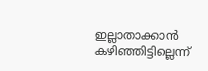ഇല്ലാതാക്കാൻ കഴിഞ്ഞിട്ടില്ലെന്ന്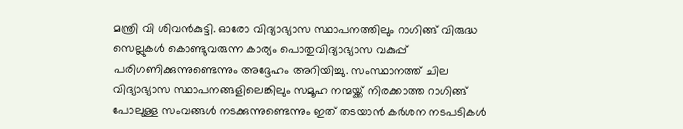മന്ത്രി വി ശിവൻകുട്ടി. ഓരോ വിദ്യാഭ്യാസ സ്ഥാപനത്തിലും റാഗിങ്ങ് വിരുദ്ധ സെല്ലുകൾ കൊണ്ടുവരുന്ന കാര്യം പൊതുവിദ്യാഭ്യാസ വകുപ്പ് പരിഗണിക്കുന്നുണ്ടെന്നും അദ്ദേഹം അറിയിച്ചു. സംസ്ഥാനത്ത് ചില വിദ്യാഭ്യാസ സ്ഥാപനങ്ങളിലെങ്കിലും സമൂഹ നന്മയ്ക്ക് നിരക്കാത്ത റാഗിങ്ങ് പോലുള്ള സംവങ്ങൾ നടക്കുന്നുണ്ടെന്നും ഇത് തടയാൻ കർശന നടപടികൾ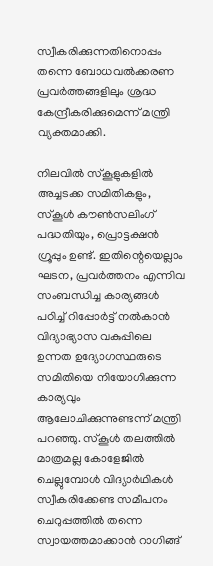സ്വീകരിക്കുന്നതിനൊപ്പം തന്നെ ബോധവൽക്കരണ പ്രവർത്തങ്ങളിലും ശ്രദ്ധ കേന്ദ്രീകരിക്കുമെന്ന് മന്ത്രി വ്യക്തമാക്കി.

നിലവിൽ സ്‌കൂളുകളിൽ അച്ചടക്ക സമിതികളും, സ്‌കൂൾ കൗൺസലിംഗ് പദ്ധതിയും, പ്രൊട്ടക്ഷൻ ഗ്രൂപ്പും ഉണ്ട്. ഇതിന്റെയെല്ലാം ഘടന, പ്രവർത്തനം എന്നിവ സംബന്ധിച്ച കാര്യങ്ങൾ പഠിച്ച് റിപ്പോർട്ട് നൽകാൻ വിദ്യാഭ്യാസ വകുപ്പിലെ ഉന്നത ഉദ്യോഗസ്ഥരുടെ സമിതിയെ നിയോഗിക്കുന്ന കാര്യവും ആലോചിക്കുന്നുണ്ടന്ന് മന്ത്രി പറഞ്ഞു. സ്‌കൂൾ തലത്തിൽ മാത്രമല്ല കോളേജിൽ ചെല്ലുമ്പോൾ വിദ്യാർഥികൾ സ്വീകരിക്കേണ്ട സമീപനം ചെറുപ്പത്തിൽ തന്നെ സ്വായത്തമാക്കാൻ റാഗിങ്ങ്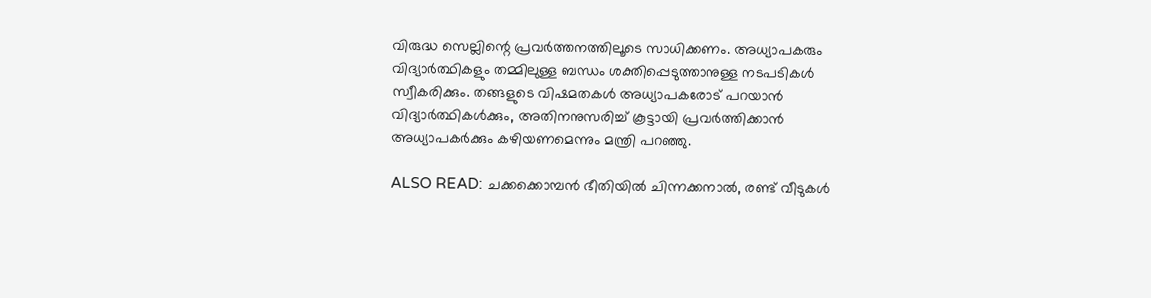വിരുദ്ധ സെല്ലിന്റെ പ്രവർത്തനത്തിലൂടെ സാധിക്കണം. അധ്യാപകരും വിദ്യാർത്ഥികളും തമ്മിലുള്ള ബന്ധം ശക്തിപ്പെടുത്താനുള്ള നടപടികൾ സ്വീകരിക്കും. തങ്ങളുടെ വിഷമതകൾ അധ്യാപകരോട് പറയാൻ വിദ്യാർത്ഥികൾക്കും, അതിനനുസരിച്ച് കൂട്ടായി പ്രവർത്തിക്കാൻ അധ്യാപകർക്കും കഴിയണമെന്നും മന്ത്രി പറഞ്ഞു.

ALSO READ: ചക്കക്കൊമ്പൻ ഭീതിയിൽ ചിന്നക്കനാൽ, രണ്ട് വീടുകൾ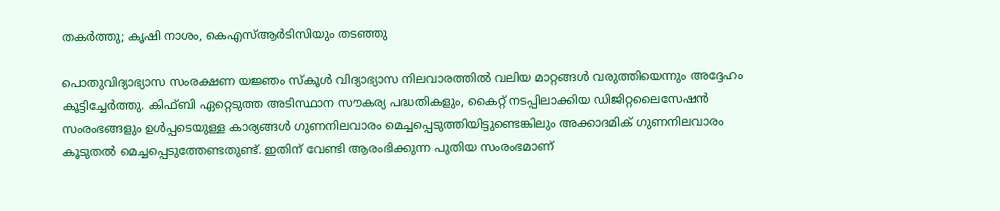തകർത്തു; കൃഷി നാശം, കെഎസ്ആർടിസിയും തടഞ്ഞു

പൊതുവിദ്യാഭ്യാസ സംരക്ഷണ യജ്ഞം സ്‌കൂൾ വിദ്യാഭ്യാസ നിലവാരത്തിൽ വലിയ മാറ്റങ്ങൾ വരുത്തിയെന്നും അദ്ദേഹം കൂട്ടിച്ചേർത്തു. കിഫ്‌ബി ഏറ്റെടുത്ത അടിസ്ഥാന സൗകര്യ പദ്ധതികളും, കൈറ്റ് നടപ്പിലാക്കിയ ഡിജിറ്റലൈസേഷൻ സംരംഭങ്ങളും ഉൾപ്പടെയുള്ള കാര്യങ്ങൾ ഗുണനിലവാരം മെച്ചപ്പെടുത്തിയിട്ടുണ്ടെങ്കിലും അക്കാദമിക് ഗുണനിലവാരം കൂടുതൽ മെച്ചപ്പെടുത്തേണ്ടതുണ്ട്. ഇതിന് വേണ്ടി ആരംഭിക്കുന്ന പുതിയ സംരംഭമാണ്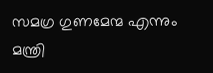സമഗ്ര ഗുണമേന്മ എന്നും മന്ത്രി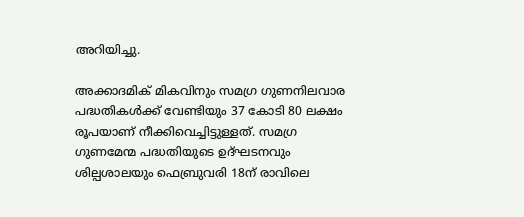അറിയിച്ചു.

അക്കാദമിക് മികവിനും സമഗ്ര ഗുണനിലവാര പദ്ധതികൾക്ക് വേണ്ടിയും 37 കോടി 80 ലക്ഷം രൂപയാണ് നീക്കിവെച്ചിട്ടുള്ളത്. സമഗ്ര ഗുണമേന്മ പദ്ധതിയുടെ ഉദ്ഘടനവും ശില്പശാലയും ഫെബ്രുവരി 18ന് രാവിലെ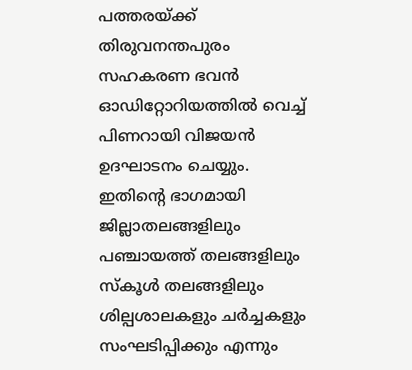പത്തരയ്ക്ക് തിരുവനന്തപുരം സഹകരണ ഭവൻ ഓഡിറ്റോറിയത്തിൽ വെച്ച് പിണറായി വിജയൻ ഉദഘാടനം ചെയ്യും. ഇതിന്റെ ഭാഗമായി ജില്ലാതലങ്ങളിലും പഞ്ചായത്ത് തലങ്ങളിലും സ്‌കൂൾ തലങ്ങളിലും ശില്പശാലകളും ചർച്ചകളും സംഘടിപ്പിക്കും എന്നും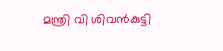മന്ത്രി വി ശിവൻകുട്ടി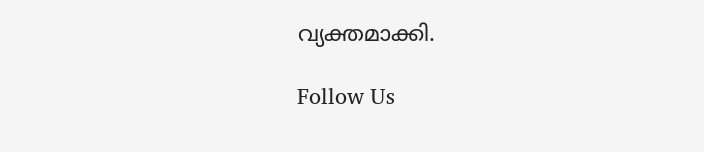വ്യക്തമാക്കി.

Follow Us